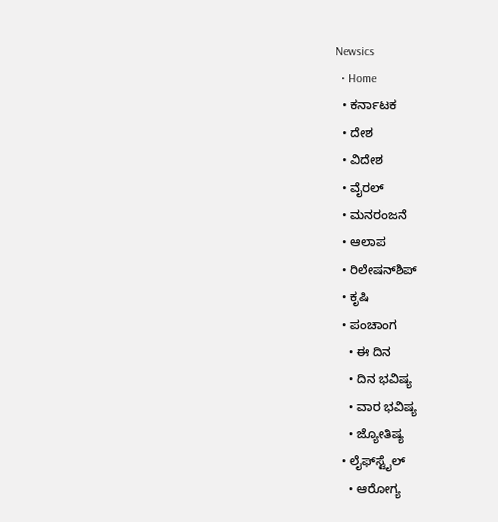Newsics
  • Home
  • ಕರ್ನಾಟಕ
  • ದೇಶ
  • ವಿದೇಶ
  • ವೈರಲ್
  • ಮನರಂಜನೆ
  • ಆಲಾಪ
  • ರಿಲೇಷನ್‌ಶಿಪ್
  • ಕೃಷಿ
  • ಪಂಚಾಂಗ
    • ಈ ದಿನ
    • ದಿನ ಭವಿಷ್ಯ
    • ವಾರ ಭವಿಷ್ಯ
    • ಜ್ಯೋತಿಷ್ಯ
  • ಲೈಫ್‌ಸ್ಟೈಲ್
    • ಆರೋಗ್ಯ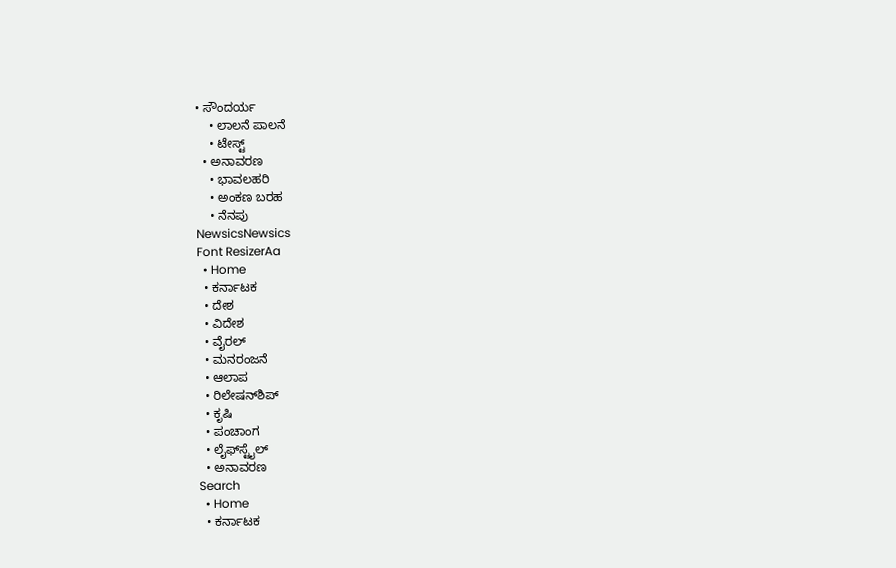• ಸೌಂದರ್ಯ
    • ಲಾಲನೆ ಪಾಲನೆ
    • ಟೇಸ್ಟ್
  • ಅನಾವರಣ
    • ಭಾವಲಹರಿ
    • ಅಂಕಣ ಬರಹ
    • ನೆನಪು
NewsicsNewsics
Font ResizerAa
  • Home
  • ಕರ್ನಾಟಕ
  • ದೇಶ
  • ವಿದೇಶ
  • ವೈರಲ್
  • ಮನರಂಜನೆ
  • ಆಲಾಪ
  • ರಿಲೇಷನ್‌ಶಿಪ್
  • ಕೃಷಿ
  • ಪಂಚಾಂಗ
  • ಲೈಫ್‌ಸ್ಟೈಲ್
  • ಅನಾವರಣ
Search
  • Home
  • ಕರ್ನಾಟಕ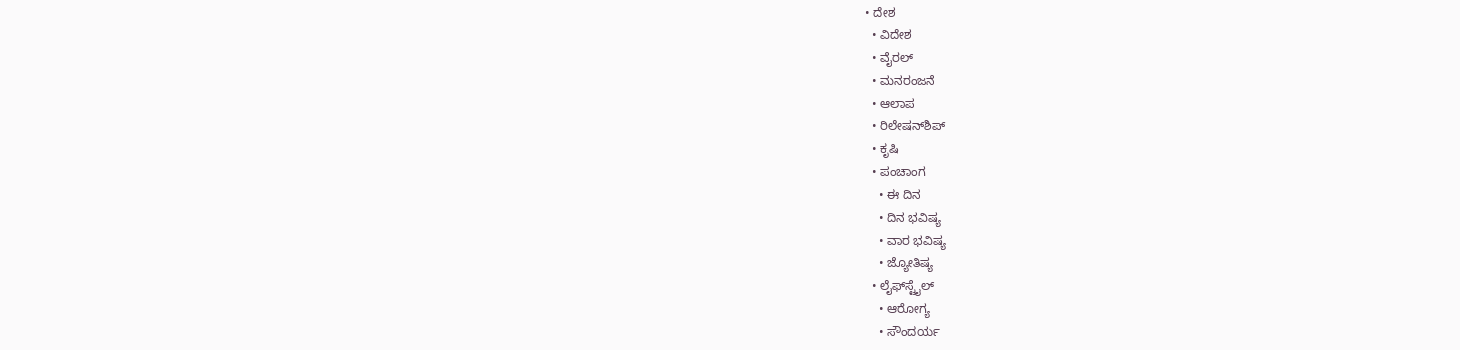• ದೇಶ
  • ವಿದೇಶ
  • ವೈರಲ್
  • ಮನರಂಜನೆ
  • ಆಲಾಪ
  • ರಿಲೇಷನ್‌ಶಿಪ್
  • ಕೃಷಿ
  • ಪಂಚಾಂಗ
    • ಈ ದಿನ
    • ದಿನ ಭವಿಷ್ಯ
    • ವಾರ ಭವಿಷ್ಯ
    • ಜ್ಯೋತಿಷ್ಯ
  • ಲೈಫ್‌ಸ್ಟೈಲ್
    • ಆರೋಗ್ಯ
    • ಸೌಂದರ್ಯ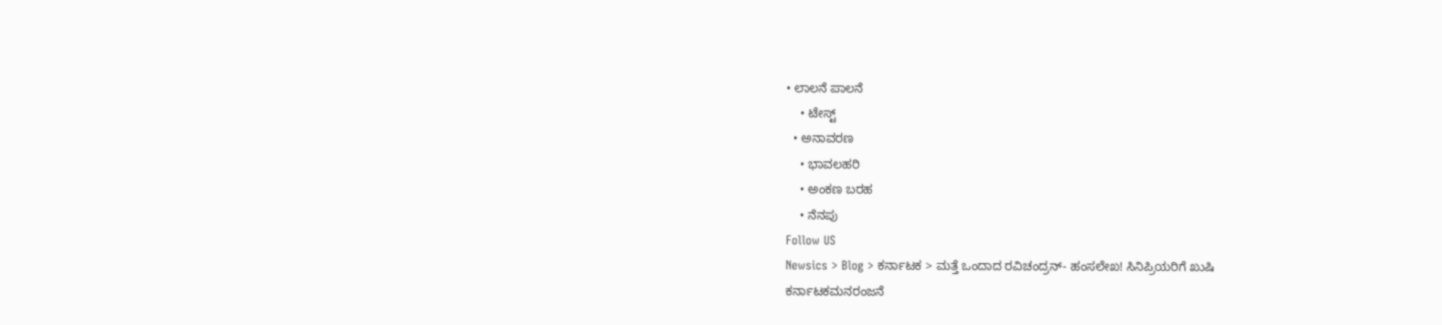• ಲಾಲನೆ ಪಾಲನೆ
    • ಟೇಸ್ಟ್
  • ಅನಾವರಣ
    • ಭಾವಲಹರಿ
    • ಅಂಕಣ ಬರಹ
    • ನೆನಪು
Follow US
Newsics > Blog > ಕರ್ನಾಟಕ > ಮತ್ತೆ ಒಂದಾದ ರವಿಚಂದ್ರನ್- ಹಂಸಲೇಖ! ಸಿನಿಪ್ರಿಯರಿಗೆ ಖುಷಿ
ಕರ್ನಾಟಕಮನರಂಜನೆ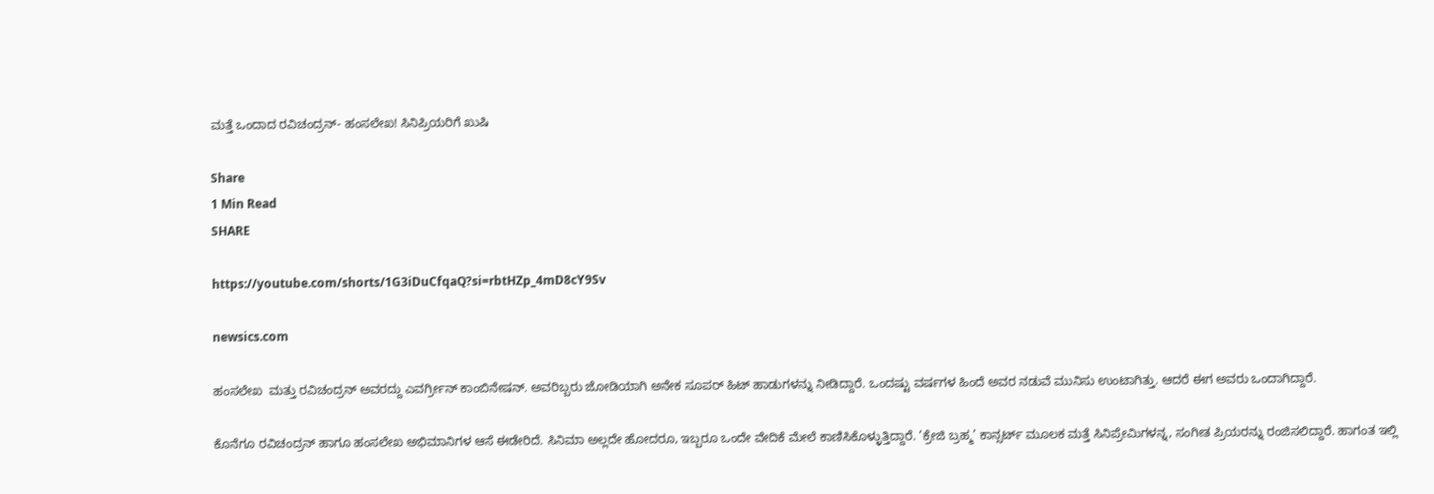ಮತ್ತೆ ಒಂದಾದ ರವಿಚಂದ್ರನ್- ಹಂಸಲೇಖ! ಸಿನಿಪ್ರಿಯರಿಗೆ ಖುಷಿ

Share
1 Min Read
SHARE

https://youtube.com/shorts/1G3iDuCfqaQ?si=rbtHZp_4mD8cY9Sv

newsics.com

ಹಂಸಲೇಖ  ಮತ್ತು ರವಿಚಂದ್ರನ್ ಅವರದ್ದು ಎವರ್ಗ್ರೀನ್ ಕಾಂಬಿನೇಷನ್. ಅವರಿಬ್ಬರು ಜೋಡಿಯಾಗಿ ಅನೇಕ ಸೂಪರ್ ಹಿಟ್ ಹಾಡುಗಳನ್ನು ನೀಡಿದ್ದಾರೆ. ಒಂದಷ್ಟು ವರ್ಷಗಳ ಹಿಂದೆ ಅವರ ನಡುವೆ ಮುನಿಸು ಉಂಟಾಗಿತ್ತು. ಆದರೆ ಈಗ ಅವರು ಒಂದಾಗಿದ್ದಾರೆ.

ಕೊನೆಗೂ ರವಿಚಂದ್ರನ್ ಹಾಗೂ ಹಂಸಲೇಖ ಅಭಿಮಾನಿಗಳ ಆಸೆ ಈಡೇರಿದೆ. ಸಿನಿಮಾ ಅಲ್ಲದೇ ಹೋದರೂ, ಇಬ್ಬರೂ ಒಂದೇ ವೇದಿಕೆ ಮೇಲೆ ಕಾಣಿಸಿಕೊಳ್ಳುತ್ತಿದ್ದಾರೆ. ‘ಕ್ರೇಜಿ ಬ್ರಹ್ಮ’ ಕಾನ್ಸರ್ಟ್ ಮೂಲಕ ಮತ್ತೆ ಸಿನಿಪ್ರೇಮಿಗಳನ್ನ, ಸಂಗೀತ ಪ್ರಿಯರನ್ನು ರಂಜಿಸಲಿದ್ದಾರೆ. ಹಾಗಂತ ಇಲ್ಲಿ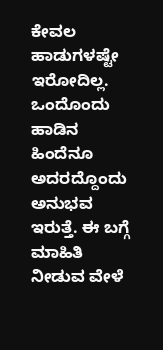ಕೇವಲ ಹಾಡುಗಳಷ್ಟೇ ಇರೋದಿಲ್ಲ. ಒಂದೊಂದು ಹಾಡಿನ ಹಿಂದೆನೂ ಅದರದ್ದೊಂದು ಅನುಭವ ಇರುತ್ತೆ. ಈ ಬಗ್ಗೆ ಮಾಹಿತಿ ನೀಡುವ ವೇಳೆ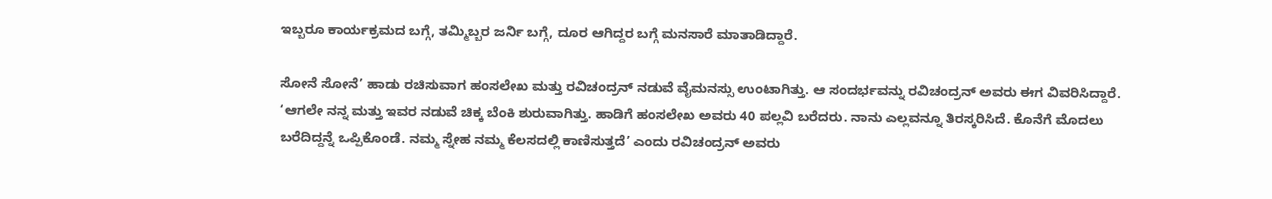ಇಬ್ಬರೂ ಕಾರ್ಯಕ್ರಮದ ಬಗ್ಗೆ, ತಮ್ಮಿಬ್ಬರ ಜರ್ನಿ ಬಗ್ಗೆ, ದೂರ ಆಗಿದ್ದರ ಬಗ್ಗೆ ಮನಸಾರೆ ಮಾತಾಡಿದ್ದಾರೆ.

ಸೋನೆ ಸೋನೆ’ ಹಾಡು ರಚಿಸುವಾಗ ಹಂಸಲೇಖ ಮತ್ತು ರವಿಚಂದ್ರನ್ ನಡುವೆ ವೈಮನಸ್ಸು ಉಂಟಾಗಿತ್ತು. ಆ ಸಂದರ್ಭವನ್ನು ರವಿಚಂದ್ರನ್ ಅವರು ಈಗ ವಿವರಿಸಿದ್ದಾರೆ. ‘ಆಗಲೇ ನನ್ನ ಮತ್ತು ಇವರ ನಡುವೆ ಚಿಕ್ಕ ಬೆಂಕಿ ಶುರುವಾಗಿತ್ತು. ಹಾಡಿಗೆ ಹಂಸಲೇಖ ಅವರು 40 ಪಲ್ಲವಿ ಬರೆದರು. ನಾನು ಎಲ್ಲವನ್ನೂ ತಿರಸ್ಕರಿಸಿದೆ. ಕೊನೆಗೆ ಮೊದಲು ಬರೆದಿದ್ದನ್ನೆ ಒಪ್ಪಿಕೊಂಡೆ. ನಮ್ಮ ಸ್ನೇಹ ನಮ್ಮ ಕೆಲಸದಲ್ಲಿ ಕಾಣಿಸುತ್ತದೆ’ ಎಂದು ರವಿಚಂದ್ರನ್ ಅವರು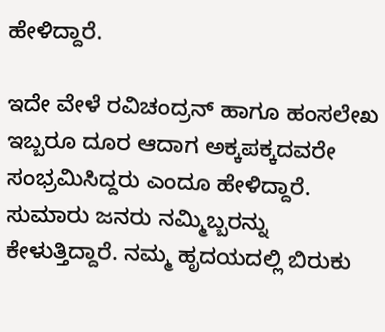ಹೇಳಿದ್ದಾರೆ.

ಇದೇ ವೇಳೆ ರವಿಚಂದ್ರನ್ ಹಾಗೂ ಹಂಸಲೇಖ ಇಬ್ಬರೂ ದೂರ ಆದಾಗ ಅಕ್ಕಪಕ್ಕದವರೇ ಸಂಭ್ರಮಿಸಿದ್ದರು ಎಂದೂ ಹೇಳಿದ್ದಾರೆ. ಸುಮಾರು ಜನರು ನಮ್ಮಿಬ್ಬರನ್ನು ಕೇಳುತ್ತಿದ್ದಾರೆ. ನಮ್ಮ ಹೃದಯದಲ್ಲಿ ಬಿರುಕು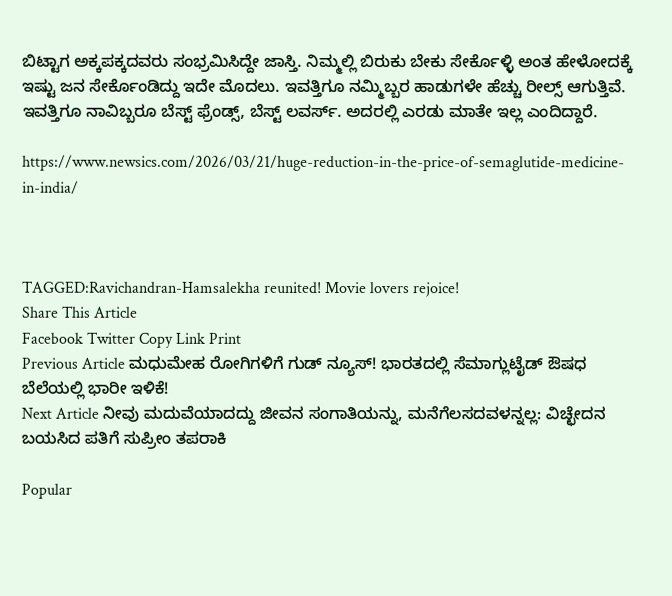ಬಿಟ್ಟಾಗ ಅಕ್ಕಪಕ್ಕದವರು ಸಂಭ್ರಮಿಸಿದ್ದೇ ಜಾಸ್ತಿ. ನಿಮ್ಮಲ್ಲಿ ಬಿರುಕು ಬೇಕು ಸೇರ್ಕೊಳ್ಳಿ ಅಂತ ಹೇಳೋದಕ್ಕೆ ಇಷ್ಟು ಜನ ಸೇರ್ಕೊಂಡಿದ್ದು ಇದೇ ಮೊದಲು. ಇವತ್ತಿಗೂ ನಮ್ಮಿಬ್ಬರ ಹಾಡುಗಳೇ ಹೆಚ್ಚು ರೀಲ್ಸ್ ಆಗುತ್ತಿವೆ. ಇವತ್ತಿಗೂ ನಾವಿಬ್ಬರೂ ಬೆಸ್ಟ್ ಫ್ರೆಂಡ್ಸ್, ಬೆಸ್ಟ್ ಲವರ್ಸ್. ಅದರಲ್ಲಿ ಎರಡು ಮಾತೇ ಇಲ್ಲ ಎಂದಿದ್ದಾರೆ.

https://www.newsics.com/2026/03/21/huge-reduction-in-the-price-of-semaglutide-medicine-in-india/



TAGGED:Ravichandran-Hamsalekha reunited! Movie lovers rejoice!
Share This Article
Facebook Twitter Copy Link Print
Previous Article ಮಧುಮೇಹ ರೋಗಿಗಳಿಗೆ ಗುಡ್ ನ್ಯೂಸ್! ಭಾರತದಲ್ಲಿ ಸೆಮಾಗ್ಲುಟೈಡ್ ಔಷಧ ಬೆಲೆಯಲ್ಲಿ ಭಾರೀ ಇಳಿಕೆ!
Next Article ನೀವು ಮದುವೆಯಾದದ್ದು ಜೀವನ ಸಂಗಾತಿಯನ್ನು, ಮನೆಗೆಲಸದವಳನ್ನಲ್ಲ: ವಿಚ್ಛೇದನ ಬಯಸಿದ ಪತಿಗೆ ಸುಪ್ರೀಂ ತಪರಾಕಿ

Popular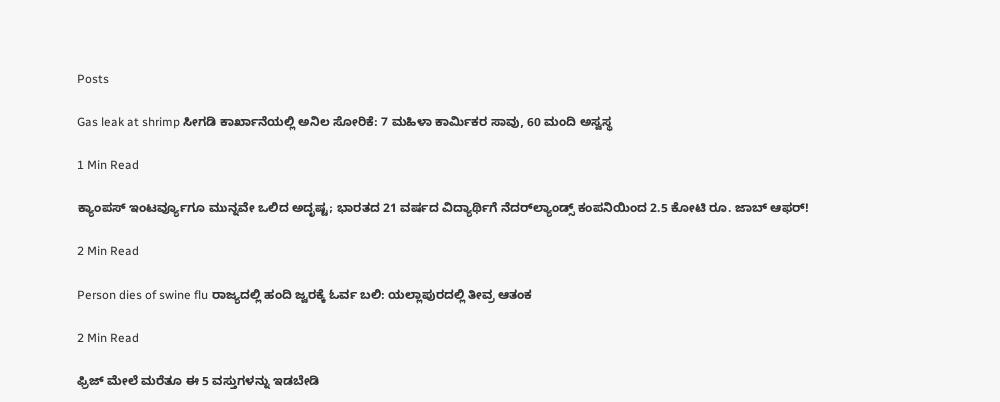Posts

Gas leak at shrimp ಸೀಗಡಿ ಕಾರ್ಖಾನೆಯಲ್ಲಿ ಅನಿಲ ಸೋರಿಕೆ: 7 ಮಹಿಳಾ ಕಾರ್ಮಿಕರ ಸಾವು, 60 ಮಂದಿ ಅಸ್ವಸ್ಥ

1 Min Read

ಕ್ಯಾಂಪಸ್ ಇಂಟರ್ವ್ಯೂಗೂ ಮುನ್ನವೇ ಒಲಿದ ಅದೃಷ್ಟ; ಭಾರತದ 21 ವರ್ಷದ ವಿದ್ಯಾರ್ಥಿಗೆ ನೆದರ್‌ಲ್ಯಾಂಡ್ಸ್ ಕಂಪನಿಯಿಂದ 2.5 ಕೋಟಿ ರೂ. ಜಾಬ್ ಆಫರ್!

2 Min Read

Person dies of swine flu ರಾಜ್ಯದಲ್ಲಿ ಹಂದಿ ಜ್ವರಕ್ಕೆ ಓರ್ವ ಬಲಿ: ಯಲ್ಲಾಪುರದಲ್ಲಿ ತೀವ್ರ ಆತಂಕ

2 Min Read

ಫ್ರಿಜ್ ಮೇಲೆ ಮರೆತೂ ಈ 5 ವಸ್ತುಗಳನ್ನು ಇಡಬೇಡಿ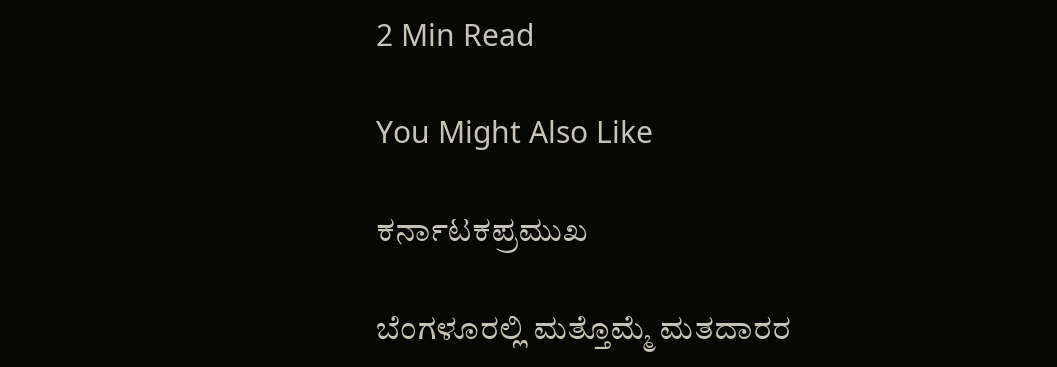2 Min Read

You Might Also Like

ಕರ್ನಾಟಕಪ್ರಮುಖ

ಬೆಂಗಳೂರಲ್ಲಿ ಮತ್ತೊಮ್ಮೆ ಮತದಾರರ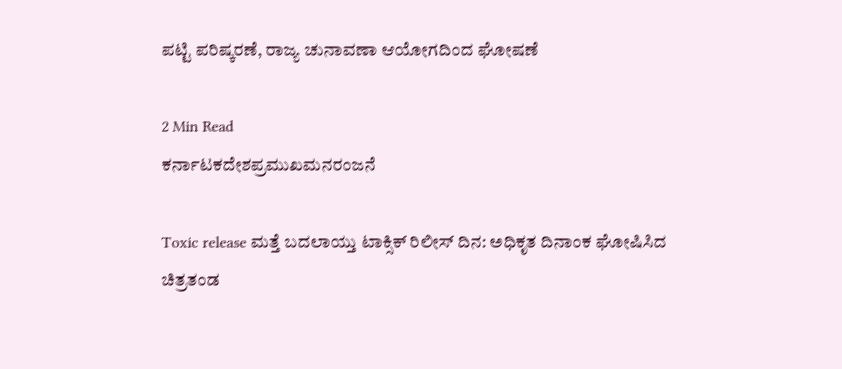ಪಟ್ಟಿ ಪರಿಷ್ಕರಣೆ, ರಾಜ್ಯ ಚುನಾವಣಾ ಆಯೋಗದಿಂದ ಘೋಷಣೆ

2 Min Read
ಕರ್ನಾಟಕದೇಶಪ್ರಮುಖಮನರಂಜನೆ

Toxic release ಮತ್ತೆ ಬದಲಾಯ್ತು ಟಾಕ್ಸಿಕ್ ರಿಲೀಸ್ ದಿನ: ಅಧಿಕೃತ ದಿನಾಂಕ ಘೋಷಿಸಿದ ಚಿತ್ರತಂಡ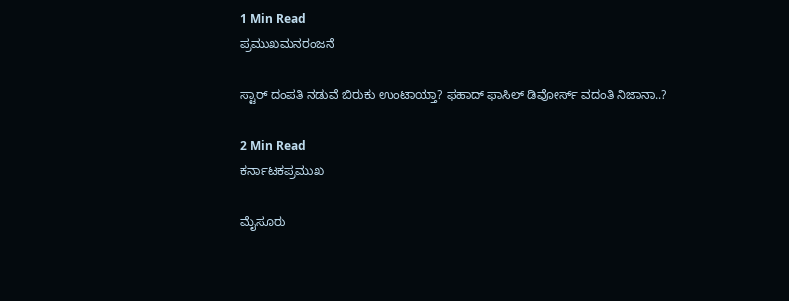1 Min Read
ಪ್ರಮುಖಮನರಂಜನೆ

ಸ್ಟಾರ್‌ ದಂಪತಿ ನಡುವೆ ಬಿರುಕು ಉಂಟಾಯ್ತಾ? ಫಹಾದ್ ಫಾಸಿಲ್ ಡಿವೋರ್ಸ್‌ ವದಂತಿ ನಿಜಾನಾ..?

2 Min Read
ಕರ್ನಾಟಕಪ್ರಮುಖ

ಮೈಸೂರು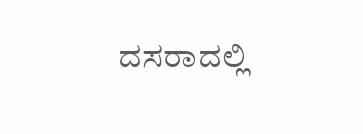ದಸರಾದಲ್ಲಿ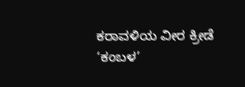ಕರಾವಳಿಯ ವೀರ ಕ್ರೀಡೆ ‘ಕಂಬಳ’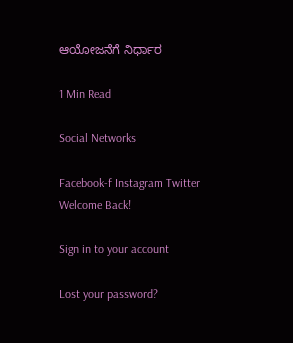ಆಯೋಜನೆಗೆ ನಿರ್ಧಾರ

1 Min Read

Social Networks

Facebook-f Instagram Twitter
Welcome Back!

Sign in to your account

Lost your password?